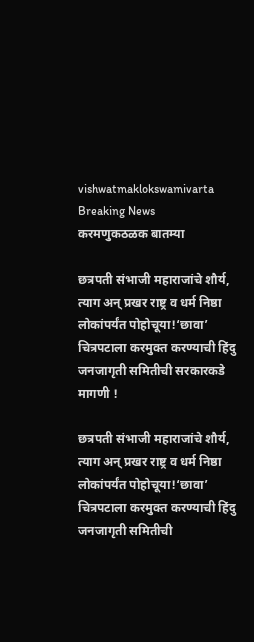vishwatmaklokswamivarta
Breaking News
करमणुकठळक बातम्या

छत्रपती संभाजी महाराजांचे शौर्य, त्याग अन् प्रखर राष्ट्र व धर्म निष्ठा लोकांपर्यंत पोहोचूया!‘छावा’ चित्रपटाला करमुक्त करण्याची हिंदु जनजागृती समितीची सरकारकडे मागणी !

छत्रपती संभाजी महाराजांचे शौर्य, त्याग अन् प्रखर राष्ट्र व धर्म निष्ठा लोकांपर्यंत पोहोचूया!‘छावा’ चित्रपटाला करमुक्त करण्याची हिंदु जनजागृती समितीची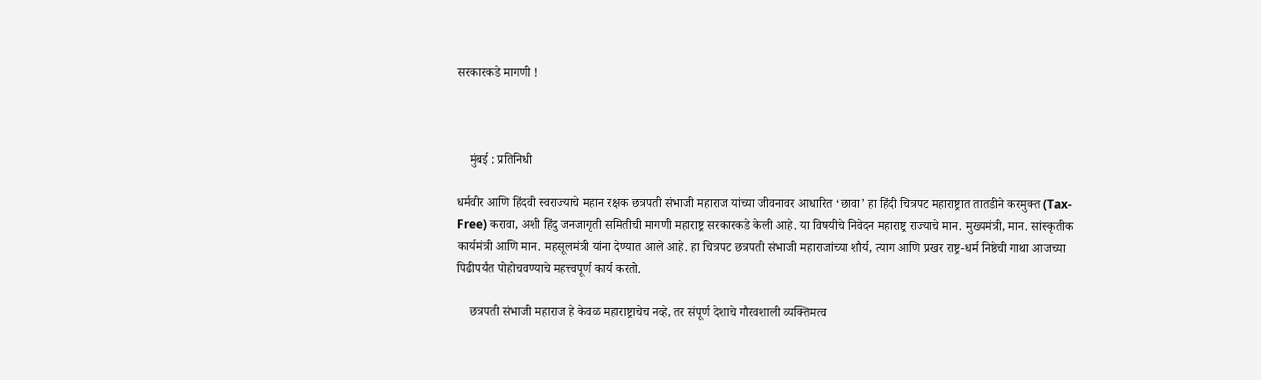सरकारकडे मागणी !



    मुंबई : प्रतिनिधी

धर्मवीर आणि हिंदवी स्वराज्याचे महान रक्षक छत्रपती संभाजी महाराज यांच्या जीवनावर आधारित ‘छावा’ हा हिंदी चित्रपट महाराष्ट्रात तातडीने करमुक्त (Tax-Free) करावा, अशी हिंदु जनजागृती समितीची मागणी महाराष्ट्र सरकारकडे केली आहे. या विषयीचे निवेदन महाराष्ट्र राज्याचे मान. मुख्यमंत्री, मान. सांस्कृतीक कार्यमंत्री आणि मान. महसूलमंत्री यांना देण्यात आले आहे. हा चित्रपट छत्रपती संभाजी महाराजांच्या शौर्य, त्याग आणि प्रखर राष्ट्र-धर्म निष्ठेची गाथा आजच्या पिढीपर्यंत पोहोचवण्याचे महत्त्वपूर्ण कार्य करतो.

    छत्रपती संभाजी महाराज हे केवळ महाराष्ट्राचेच नव्हे, तर संपूर्ण देशाचे गौरवशाली व्यक्तिमत्व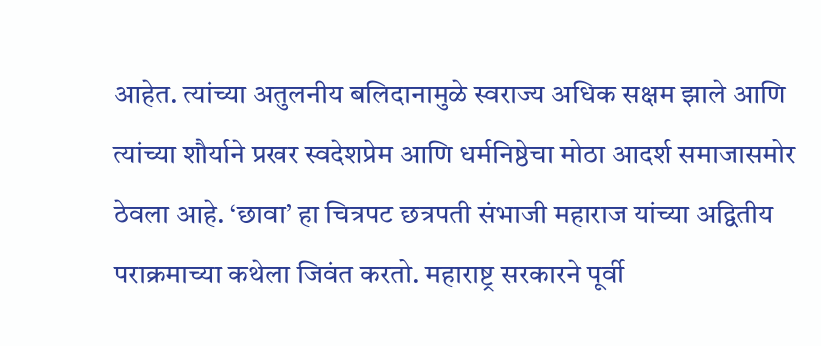आहेत. त्यांच्या अतुलनीय बलिदानामुळे स्वराज्य अधिक सक्षम झाले आणि त्यांच्या शौर्याने प्रखर स्वदेशप्रेम आणि धर्मनिष्ठेचा मोठा आदर्श समाजासमोर ठेवला आहे. ‘छावा’ हा चित्रपट छत्रपती संभाजी महाराज यांच्या अद्वितीय पराक्रमाच्या कथेला जिवंत करतो. महाराष्ट्र सरकारने पूर्वी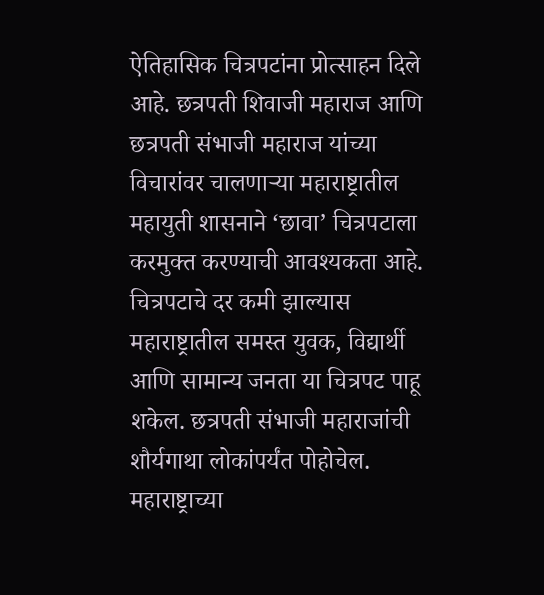ऐतिहासिक चित्रपटांना प्रोत्साहन दिले आहे. छत्रपती शिवाजी महाराज आणि छत्रपती संभाजी महाराज यांच्या विचारांवर चालणार्‍या महाराष्ट्रातील महायुती शासनाने ‘छावा’ चित्रपटाला करमुक्त करण्याची आवश्यकता आहे. चित्रपटाचे दर कमी झाल्यास महाराष्ट्रातील समस्त युवक, विद्यार्थी आणि सामान्य जनता या चित्रपट पाहू शकेल. छत्रपती संभाजी महाराजांची शौर्यगाथा लोकांपर्यंत पोहोचेल. महाराष्ट्राच्या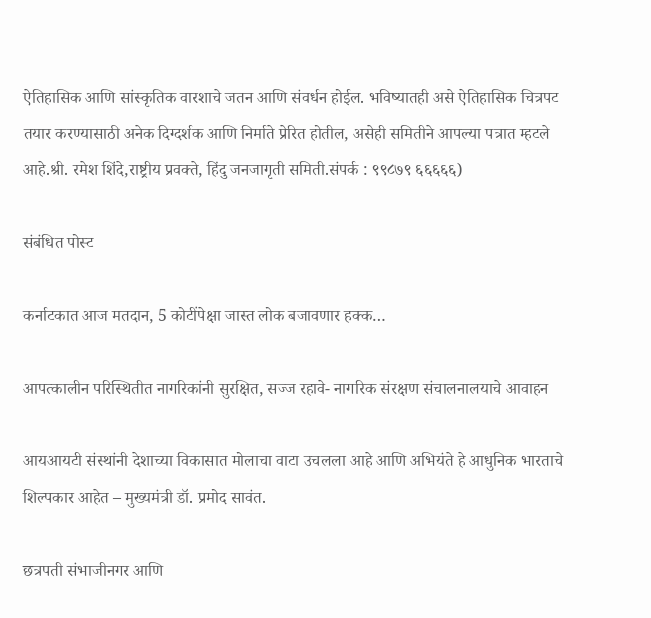ऐतिहासिक आणि सांस्कृतिक वारशाचे जतन आणि संवर्धन होईल. भविष्यातही असे ऐतिहासिक चित्रपट तयार करण्यासाठी अनेक दिग्दर्शक आणि निर्माते प्रेरित होतील, असेही समितीने आपल्या पत्रात म्हटले आहे.श्री. रमेश शिंदे,राष्ट्रीय प्रवक्ते, हिंदु जनजागृती समिती.संपर्क : ९९८७९ ६६६६६)

संबंधित पोस्ट

कर्नाटकात आज मतदान, 5 कोटींपेक्षा जास्त लोक बजावणार हक्क…

आपत्कालीन परिस्थितीत नागरिकांनी सुरक्षित, सज्ज रहावे- नागरिक संरक्षण संचालनालयाचे आवाहन

आयआयटी संस्थांनी देशाच्या विकासात मोलाचा वाटा उचलला आहे आणि अभियंते हे आधुनिक भारताचे शिल्पकार आहेत – मुख्यमंत्री डॉ. प्रमोद सावंत.

छत्रपती संभाजीनगर आणि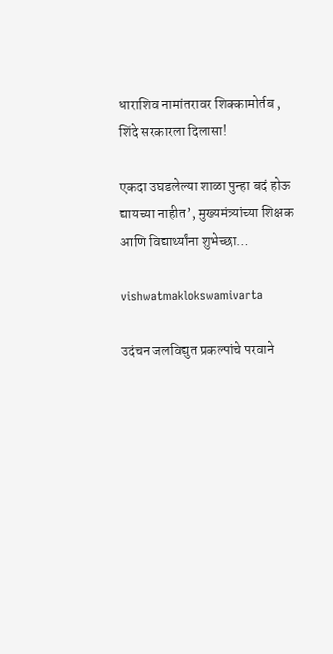धाराशिव नामांतरावर शिक्कामोर्तब , शिंदे सरकारला दिलासा!

एकदा उघडलेल्या शाळा पुन्हा बदं होऊ द्यायच्या नाहीत’, मुख्यमंत्र्यांच्या शिक्षक आणि विद्यार्थ्यांना शुभेच्छा…

vishwatmaklokswamivarta

उदंचन जलविद्युत प्रकल्पांचे परवाने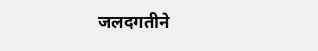जलदगतीने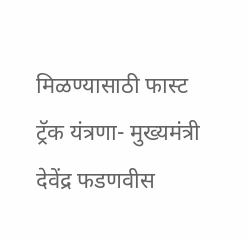मिळण्यासाठी फास्ट ट्रॅक यंत्रणा- मुख्यमंत्री देवेंद्र फडणवीस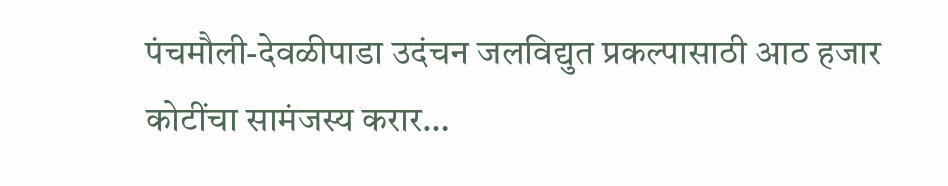पंचमौली-देवळीपाडा उदंचन जलविद्युत प्रकल्पासाठी आठ हजार कोटींचा सामंजस्य करार…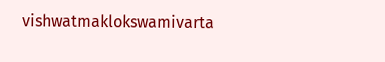vishwatmaklokswamivarta